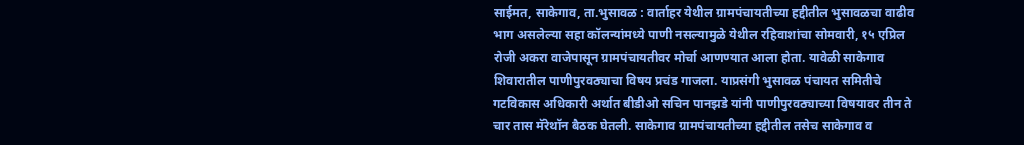साईमत, साकेगाव, ता.भुसावळ : वार्ताहर येथील ग्रामपंचायतीच्या हद्दीतील भुसावळचा वाढीव भाग असलेल्या सहा कॉलन्यांमध्ये पाणी नसल्यामुळे येथील रहिवाशांचा सोमवारी, १५ एप्रिल रोजी अकरा वाजेपासून ग्रामपंचायतीवर मोर्चा आणण्यात आला होता. यावेळी साकेगाव शिवारातील पाणीपुरवठ्याचा विषय प्रचंड गाजला. याप्रसंगी भुसावळ पंचायत समितीचे गटविकास अधिकारी अर्थात बीडीओ सचिन पानझडे यांनी पाणीपुरवठ्याच्या विषयावर तीन ते चार तास मॅरेथॉन बैठक घेतली. साकेगाव ग्रामपंचायतीच्या हद्दीतील तसेच साकेगाव व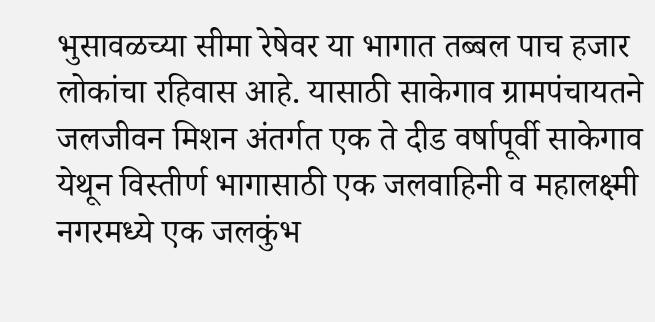भुसावळच्या सीमा रेषेवर या भागात तब्बल पाच हजार लोकांचा रहिवास आहे. यासाठी साकेगाव ग्रामपंचायतने जलजीवन मिशन अंतर्गत एक ते दीड वर्षापूर्वी साकेगाव येथून विस्तीर्ण भागासाठी एक जलवाहिनी व महालक्ष्मी नगरमध्ये एक जलकुंभ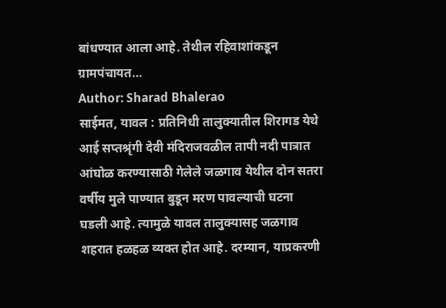बांधण्यात आला आहे. तेथील रहिवाशांकडून ग्रामपंचायत…
Author: Sharad Bhalerao
साईमत, यावल : प्रतिनिधी तालुक्यातील शिरागड येथे आई सप्तश्रृंगी देवी मंदिराजवळील तापी नदी पात्रात आंघोळ करण्यासाठी गेलेले जळगाव येथील दोन सतरा वर्षीय मुले पाण्यात बुडून मरण पावल्याची घटना घडली आहे. त्यामुळे यावल तालुक्यासह जळगाव शहरात हळहळ व्यक्त होत आहे. दरम्यान, याप्रकरणी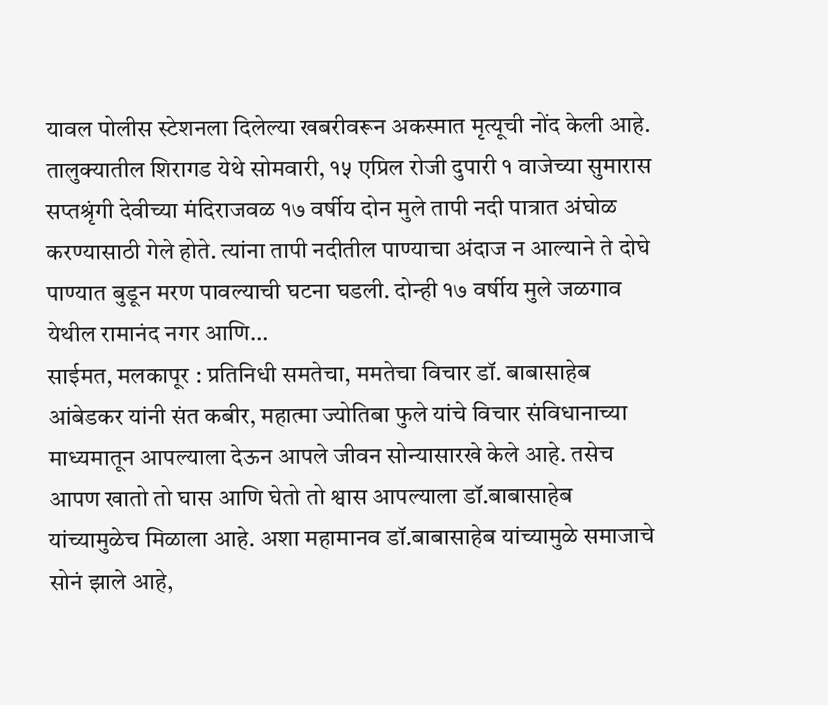यावल पोलीस स्टेशनला दिलेल्या खबरीवरून अकस्मात मृत्यूची नोंद केली आहे. तालुक्यातील शिरागड येथे सोमवारी, १५ एप्रिल रोजी दुपारी १ वाजेच्या सुमारास सप्तश्रृंगी देवीच्या मंदिराजवळ १७ वर्षीय दोन मुले तापी नदी पात्रात अंघोळ करण्यासाठी गेले होते. त्यांना तापी नदीतील पाण्याचा अंदाज न आल्याने ते दोघे पाण्यात बुडून मरण पावल्याची घटना घडली. दोन्ही १७ वर्षीय मुले जळगाव येथील रामानंद नगर आणि…
साईमत, मलकापूर : प्रतिनिधी समतेचा, ममतेचा विचार डॉ. बाबासाहेब आंबेडकर यांनी संत कबीर, महात्मा ज्योतिबा फुले यांचे विचार संविधानाच्या माध्यमातून आपल्याला देऊन आपले जीवन सोन्यासारखे केले आहे. तसेच आपण खातो तो घास आणि घेतो तो श्वास आपल्याला डॉ.बाबासाहेब यांच्यामुळेच मिळाला आहे. अशा महामानव डॉ.बाबासाहेब यांच्यामुळे समाजाचे सोनं झाले आहे,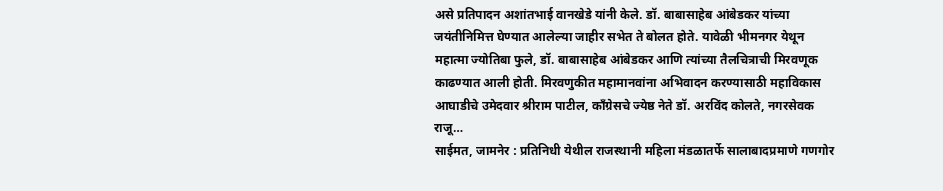असे प्रतिपादन अशांतभाई वानखेडे यांनी केले. डॉ. बाबासाहेब आंबेडकर यांच्या जयंतीनिमित्त घेण्यात आलेल्या जाहीर सभेत ते बोलत होते. यावेळी भीमनगर येथून महात्मा ज्योतिबा फुले, डॉ. बाबासाहेब आंबेडकर आणि त्यांच्या तैलचित्राची मिरवणूक काढण्यात आली होती. मिरवणुकीत महामानवांना अभिवादन करण्यासाठी महाविकास आघाडीचे उमेदवार श्रीराम पाटील, काँग्रेसचे ज्येष्ठ नेते डॉ. अरविंद कोलते, नगरसेवक राजू…
साईमत, जामनेर : प्रतिनिधी येथील राजस्थानी महिला मंडळातर्फे सालाबादप्रमाणे गणगोर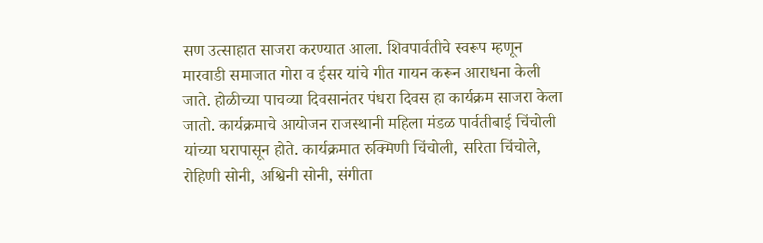सण उत्साहात साजरा करण्यात आला. शिवपार्वतीचे स्वरूप म्हणून मारवाडी समाजात गोरा व ईसर यांचे गीत गायन करून आराधना केली जाते. होळीच्या पाचव्या दिवसानंतर पंधरा दिवस हा कार्यक्रम साजरा केला जातो. कार्यक्रमाचे आयोजन राजस्थानी महिला मंडळ पार्वतीबाई चिंचोली यांच्या घरापासून होते. कार्यक्रमात रुक्मिणी चिंचोली, सरिता चिंचोले, रोहिणी सोनी, अश्विनी सोनी, संगीता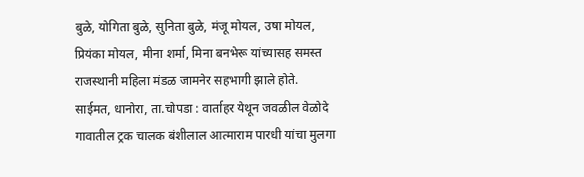बुळे, योगिता बुळे, सुनिता बुळे, मंजू मोयल, उषा मोयल, प्रियंका मोयल, मीना शर्मा, मिना बनभेरू यांच्यासह समस्त राजस्थानी महिला मंडळ जामनेर सहभागी झाले होते.
साईमत, धानोरा, ता.चोपडा : वार्ताहर येथून जवळील वेळोदे गावातील ट्रक चालक बंशीलाल आत्माराम पारधी यांचा मुलगा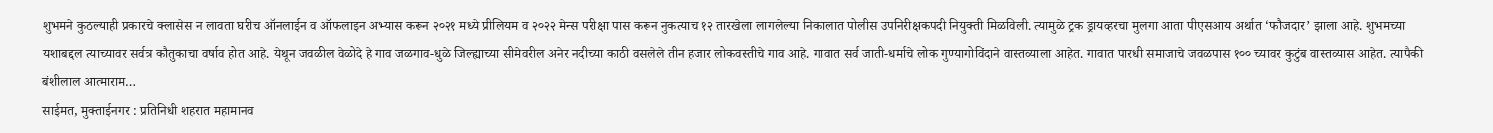शुभमने कुठल्याही प्रकारचे क्लासेस न लावता घरीच ऑनलाईन व ऑफलाइन अभ्यास करून २०२१ मध्ये प्रीलियम व २०२२ मेन्स परीक्षा पास करून नुकत्याच १२ तारखेला लागलेल्या निकालात पोलीस उपनिरीक्षकपदी नियुक्ती मिळविली. त्यामुळे ट्रक ड्रायव्हरचा मुलगा आता पीएसआय अर्थात ‘फौजदार’ झाला आहे. शुभमच्या यशाबद्दल त्याच्यावर सर्वत्र कौतुकाचा वर्षाव होत आहे. येथून जवळील वेळोदे हे गाव जळगाव-धुळे जिल्ह्याच्या सीमेवरील अनेर नदीच्या काठी वसलेले तीन हजार लोकवस्तीचे गाव आहे. गावात सर्व जाती-धर्माचे लोक गुण्यागोविंदाने वास्तव्याला आहेत. गावात पारधी समाजाचे जवळपास १०० च्यावर कुटुंब वास्तव्यास आहेत. त्यापैकी बंशीलाल आत्माराम…
साईमत, मुक्ताईनगर : प्रतिनिधी शहरात महामानव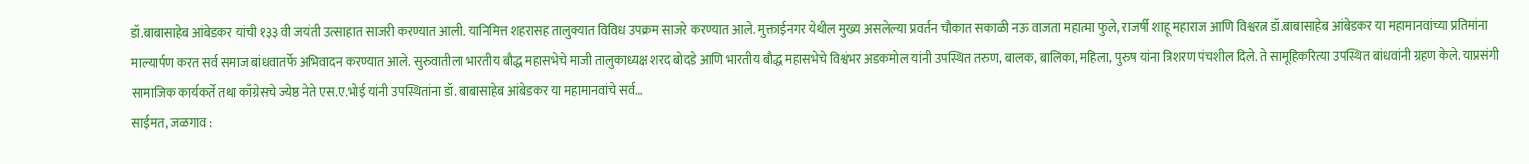डॉ.बाबासाहेब आंबेडकर यांची १३३ वी जयंती उत्साहात साजरी करण्यात आली. यानिमित्त शहरासह तालुक्यात विविध उपक्रम साजरे करण्यात आले. मुक्ताईनगर येथील मुख्य असलेल्या प्रवर्तन चौकात सकाळी नऊ वाजता महात्मा फुले, राजर्षी शाहू महाराज आणि विश्वरत्न डॉ.बाबासाहेब आंबेडकर या महामानवांच्या प्रतिमांना माल्यार्पण करत सर्व समाज बांधवातर्फे अभिवादन करण्यात आले. सुरुवातीला भारतीय बौद्ध महासभेचे माजी तालुकाध्यक्ष शरद बोदडे आणि भारतीय बौद्ध महासभेचे विश्वंभर अडकमोल यांनी उपस्थित तरुण, बालक, बालिका, महिला, पुरुष यांना त्रिशरण पंचशील दिले. ते सामूहिकरित्या उपस्थित बांधवांनी ग्रहण केले. याप्रसंगी सामाजिक कार्यकर्ते तथा काँग्रेसचे ज्येष्ठ नेते एस.ए.भोई यांनी उपस्थितांना डॉ. बाबासाहेब आंबेडकर या महामानवांचे सर्व…
साईमत, जळगाव :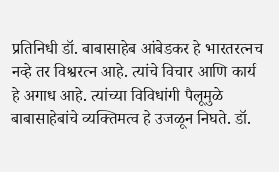प्रतिनिधी डॉ. बाबासाहेब आंबेडकर हे भारतरत्नच नव्हे तर विश्वरत्न आहे. त्यांचे विचार आणि कार्य हे अगाध आहे. त्यांच्या विविधांगी पैलूमुळे बाबासाहेबांचे व्यक्तिमत्व हे उजळून निघते. डॉ.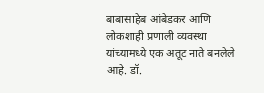बाबासाहेब आंबेडकर आणि लोकशाही प्रणाली व्यवस्था यांच्यामध्ये एक अतूट नाते बनलेले आहे. डॉ.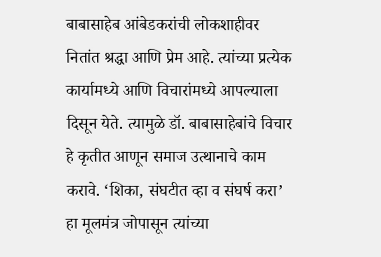बाबासाहेब आंबेडकरांची लोकशाहीवर नितांत श्रद्धा आणि प्रेम आहे. त्यांच्या प्रत्येक कार्यामध्ये आणि विचारांमध्ये आपल्याला दिसून येते. त्यामुळे डॉ. बाबासाहेबांचे विचार हे कृतीत आणून समाज उत्थानाचे काम करावे. ‘शिका, संघटीत व्हा व संघर्ष करा’ हा मूलमंत्र जोपासून त्यांच्या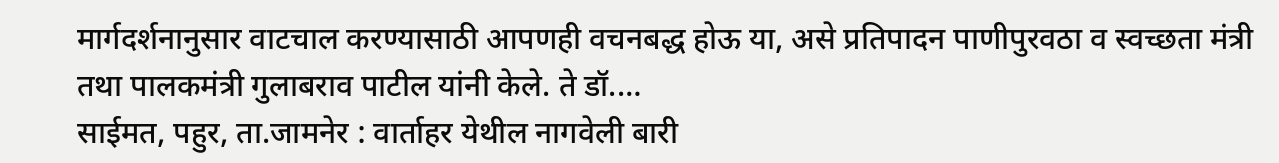मार्गदर्शनानुसार वाटचाल करण्यासाठी आपणही वचनबद्ध होऊ या, असे प्रतिपादन पाणीपुरवठा व स्वच्छता मंत्री तथा पालकमंत्री गुलाबराव पाटील यांनी केले. ते डॉ.…
साईमत, पहुर, ता.जामनेर : वार्ताहर येथील नागवेली बारी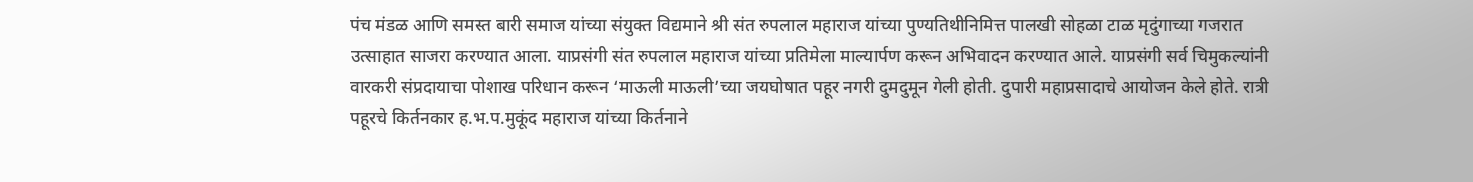पंच मंडळ आणि समस्त बारी समाज यांच्या संयुक्त विद्यमाने श्री संत रुपलाल महाराज यांच्या पुण्यतिथीनिमित्त पालखी सोहळा टाळ मृदुंगाच्या गजरात उत्साहात साजरा करण्यात आला. याप्रसंगी संत रुपलाल महाराज यांच्या प्रतिमेला माल्यार्पण करून अभिवादन करण्यात आले. याप्रसंगी सर्व चिमुकल्यांनी वारकरी संप्रदायाचा पोशाख परिधान करून ‘माऊली माऊली’च्या जयघोषात पहूर नगरी दुमदुमून गेली होती. दुपारी महाप्रसादाचे आयोजन केले होते. रात्री पहूरचे किर्तनकार ह.भ.प.मुकूंद महाराज यांच्या किर्तनाने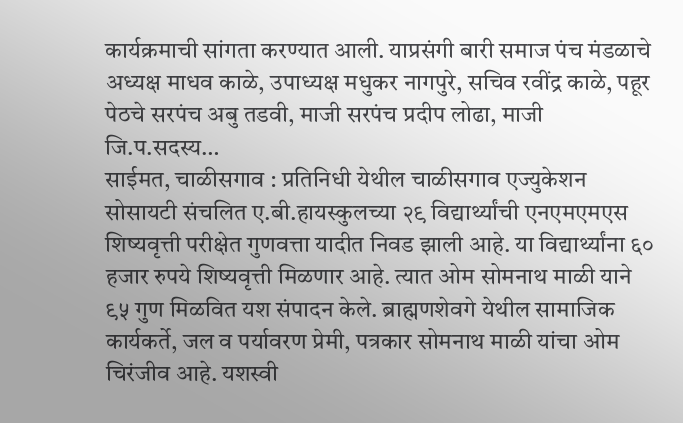कार्यक्रमाची सांगता करण्यात आली. याप्रसंगी बारी समाज पंच मंडळाचे अध्यक्ष माधव काळे, उपाध्यक्ष मधुकर नागपुरे, सचिव रवींद्र काळे, पहूर पेठचे सरपंच अबु तडवी, माजी सरपंच प्रदीप लोढा, माजी जि.प.सदस्य…
साईमत, चाळीसगाव : प्रतिनिधी येथील चाळीसगाव एज्युकेशन सोसायटी संचलित ए.बी.हायस्कुलच्या २९ विद्यार्थ्यांची एनएमएमएस शिष्यवृत्ती परीक्षेत गुणवत्ता यादीत निवड झाली आहे. या विद्यार्थ्यांना ६० हजार रुपये शिष्यवृत्ती मिळणार आहे. त्यात ओम सोमनाथ माळी याने ९५ गुण मिळवित यश संपादन केले. ब्राह्मणशेवगे येथील सामाजिक कार्यकर्ते, जल व पर्यावरण प्रेमी, पत्रकार सोमनाथ माळी यांचा ओम चिरंजीव आहे. यशस्वी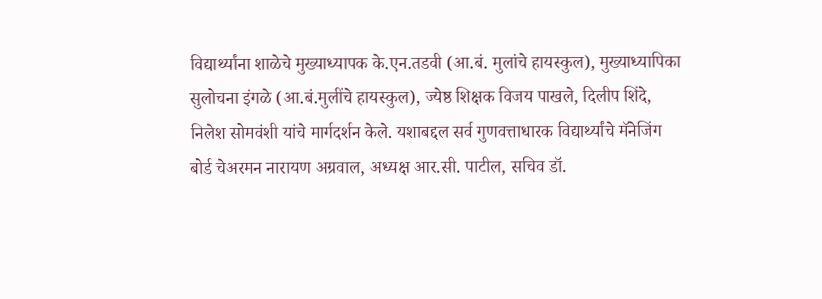विद्यार्थ्यांना शाळेचे मुख्याध्यापक के.एन.तडवी (आ.बं. मुलांचे हायस्कुल), मुख्याध्यापिका सुलोचना इंगळे (आ.बं.मुलींचे हायस्कुल), ज्येष्ठ शिक्षक विजय पाखले, दिलीप शिंदे, निलेश सोमवंशी यांचे मार्गदर्शन केले. यशाबद्दल सर्व गुणवत्ताधारक विद्यार्थ्यांचे मॅनेजिंग बोर्ड चेअरमन नारायण अग्रवाल, अध्यक्ष आर.सी. पाटील, सचिव डॉ.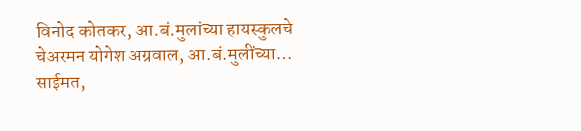विनोद कोतकर, आ.बं.मुलांच्या हायस्कुलचे चेअरमन योगेश अग्रवाल, आ.बं.मुलींच्या…
साईमत,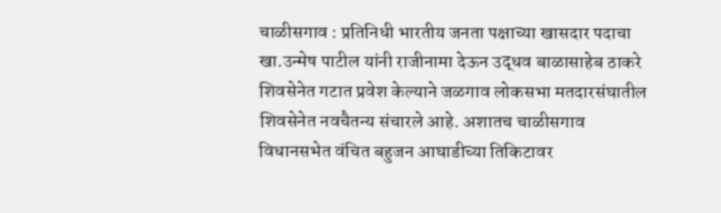चाळीसगाव : प्रतिनिधी भारतीय जनता पक्षाच्या खासदार पदाचा खा.उन्मेष पाटील यांनी राजीनामा देऊन उद्धव बाळासाहेब ठाकरे शिवसेनेत गटात प्रवेश केल्याने जळगाव लोकसभा मतदारसंघातील शिवसेनेत नवचैतन्य संचारले आहे. अशातच चाळीसगाव विधानसभेत वंचित बहुजन आघाडीच्या तिकिटावर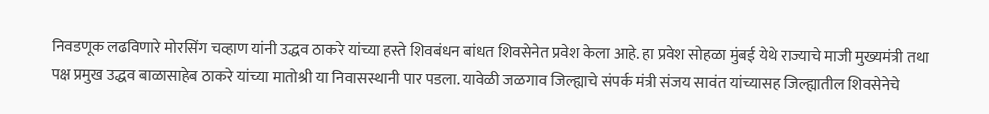निवडणूक लढविणारे मोरसिंग चव्हाण यांनी उद्धव ठाकरे यांच्या हस्ते शिवबंधन बांधत शिवसेनेत प्रवेश केला आहे. हा प्रवेश सोहळा मुंबई येथे राज्याचे माजी मुख्यमंत्री तथा पक्ष प्रमुख उद्धव बाळासाहेब ठाकरे यांच्या मातोश्री या निवासस्थानी पार पडला. यावेळी जळगाव जिल्ह्याचे संपर्क मंत्री संजय सावंत यांच्यासह जिल्ह्यातील शिवसेनेचे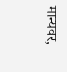मान्यवर,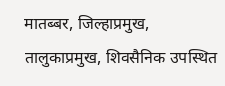मातब्बर, जिल्हाप्रमुख, तालुकाप्रमुख, शिवसैनिक उपस्थित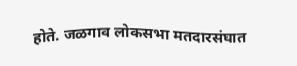होते. जळगाव लोकसभा मतदारसंघात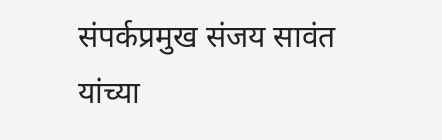संपर्कप्रमुख संजय सावंत यांच्या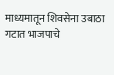माध्यमातून शिवसेना उबाठा गटात भाजपाचे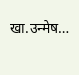खा.उन्मेष…